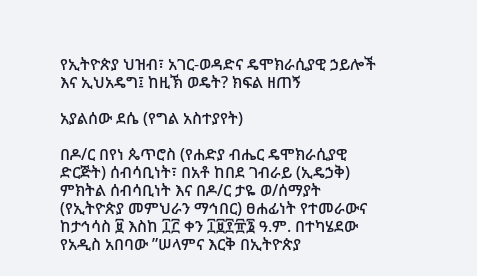የኢትዮጵያ ህዝብ፣ አገር-ወዳድና ዴሞክራሲያዊ ኃይሎች እና ኢህአዴግ፤ ከዚኽ ወዴት? ክፍል ዘጠኝ

አያልሰው ደሴ (የግል አስተያየት)

በዶ/ር በየነ ጴጥሮስ (የሐድያ ብሔር ዴሞክራሲያዊ ድርጅት) ሰብሳቢነት፣ በአቶ ከበደ ገብራይ (ኢዴኃቅ) ምክትል ሰብሳቢነት እና በዶ/ር ታዬ ወ/ሰማያት (የኢትዮጵያ መምህራን ማኅበር) ፀሐፊነት የተመራውና ከታኅሳስ ፱ እስከ ፲፫ ቀን ፲፱፻፹፮ ዓ.ም. በተካሄደው የአዲስ አበባው ”ሠላምና እርቅ በኢትዮጵያ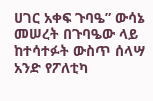ሀገር አቀፍ ጉባዔ” ውሳኔ መሠረት በጉባዔው ላይ ከተሳተፉት ውስጥ ሰላሣ አንድ የፖለቲካ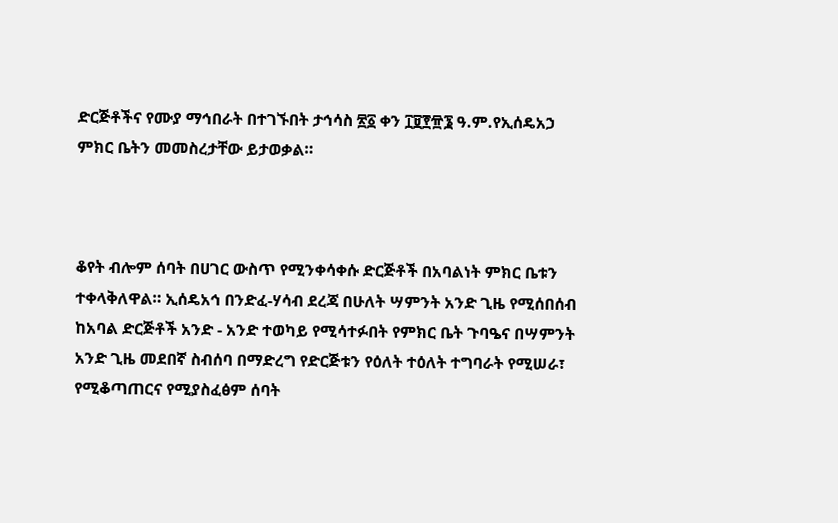ድርጅቶችና የሙያ ማኅበራት በተገኙበት ታኅሳስ ፳፩ ቀን ፲፱፻፹፮ ዓ.ም.የኢሰዴአኃ ምክር ቤትን መመስረታቸው ይታወቃል።



ቆየት ብሎም ሰባት በሀገር ውስጥ የሚንቀሳቀሱ ድርጅቶች በአባልነት ምክር ቤቱን ተቀላቅለዋል። ኢሰዴአኅ በንድፈ-ሃሳብ ደረጃ በሁለት ሣምንት አንድ ጊዜ የሚሰበሰብ ከአባል ድርጅቶች አንድ - አንድ ተወካይ የሚሳተፉበት የምክር ቤት ጉባዔና በሣምንት አንድ ጊዜ መደበኛ ስብሰባ በማድረግ የድርጅቱን የዕለት ተዕለት ተግባራት የሚሠራ፣ የሚቆጣጠርና የሚያስፈፅም ሰባት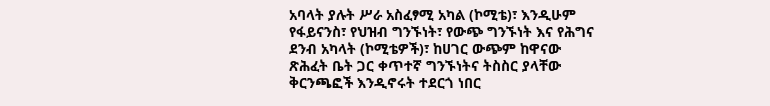አባላት ያሉት ሥራ አስፈፃሚ አካል (ኮሚቴ)፣ እንዲሁም የፋይናንስ፣ የህዝብ ግንኙነት፣ የውጭ ግንኙነት እና የሕግና ደንብ አካላት (ኮሚቴዎች)፣ ከሀገር ውጭም ከዋናው ጽሕፈት ቤት ጋር ቀጥተኛ ግንኙነትና ትስስር ያላቸው ቅርንጫፎች እንዲኖሩት ተደርጎ ነበር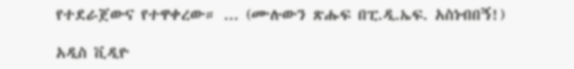የተደራጀውና የተዋቀረው። ... (ሙሉውን ጽሑፍ በፒ.ዲ.ኤፍ. አስነብበኝ!)

አዲስ ቪዲዮ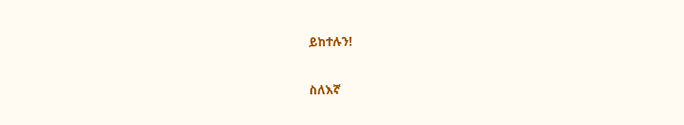ይከተሉን!

ስለእኛ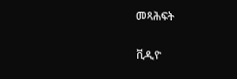መጻሕፍት

ቪዲዮ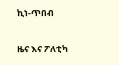ኪነ-ጥበብ

ዜና እና ፖለቲካ